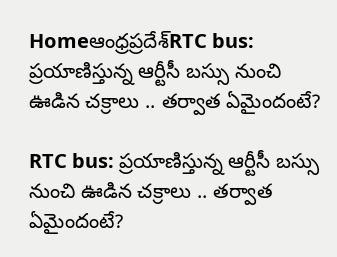Homeఆంధ్రప్రదేశ్‌RTC bus: ప్రయాణిస్తున్న ఆర్టీసీ బస్సు నుంచి ఊడిన చక్రాలు .. తర్వాత ఏమైందంటే?

RTC bus: ప్రయాణిస్తున్న ఆర్టీసీ బస్సు నుంచి ఊడిన చక్రాలు .. తర్వాత ఏమైందంటే?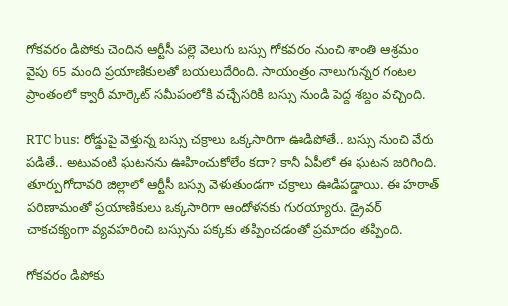గోకవరం డిపోకు చెందిన ఆర్టీసీ పల్లె వెలుగు బస్సు గోకవరం నుంచి శాంతి ఆశ్రమం వైపు 65 మంది ప్రయాణికులతో బయలుదేరింది. సాయంత్రం నాలుగున్నర గంటల ప్రాంతంలో క్వారీ మార్కెట్ సమీపంలోకి వచ్చేసరికి బస్సు నుండి పెద్ద శబ్దం వచ్చింది.

RTC bus: రోడ్డుపై వెళ్తున్న బస్సు చక్రాలు ఒక్కసారిగా ఊడిపోతే.. బస్సు నుంచి వేరు పడితే.. అటువంటి ఘటనను ఊహించుకోలేం కదా? కానీ ఏపీలో ఈ ఘటన జరిగింది. తూర్పుగోదావరి జిల్లాలో ఆర్టీసీ బస్సు వెళుతుండగా చక్రాలు ఊడిపడ్డాయి. ఈ హఠాత్ పరిణామంతో ప్రయాణికులు ఒక్కసారిగా ఆందోళనకు గురయ్యారు. డ్రైవర్ చాకచక్యంగా వ్యవహరించి బస్సును పక్కకు తప్పించడంతో ప్రమాదం తప్పింది.

గోకవరం డిపోకు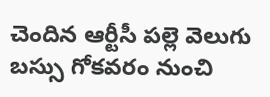చెందిన ఆర్టీసీ పల్లె వెలుగు బస్సు గోకవరం నుంచి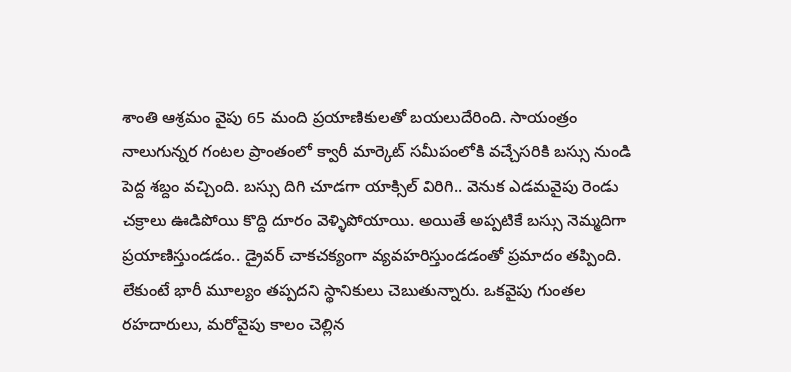శాంతి ఆశ్రమం వైపు 65 మంది ప్రయాణికులతో బయలుదేరింది. సాయంత్రం నాలుగున్నర గంటల ప్రాంతంలో క్వారీ మార్కెట్ సమీపంలోకి వచ్చేసరికి బస్సు నుండి పెద్ద శబ్దం వచ్చింది. బస్సు దిగి చూడగా యాక్సిల్ విరిగి.. వెనుక ఎడమవైపు రెండు చక్రాలు ఊడిపోయి కొద్ది దూరం వెళ్ళిపోయాయి. అయితే అప్పటికే బస్సు నెమ్మదిగా ప్రయాణిస్తుండడం.. డ్రైవర్ చాకచక్యంగా వ్యవహరిస్తుండడంతో ప్రమాదం తప్పింది. లేకుంటే భారీ మూల్యం తప్పదని స్థానికులు చెబుతున్నారు. ఒకవైపు గుంతల రహదారులు, మరోవైపు కాలం చెల్లిన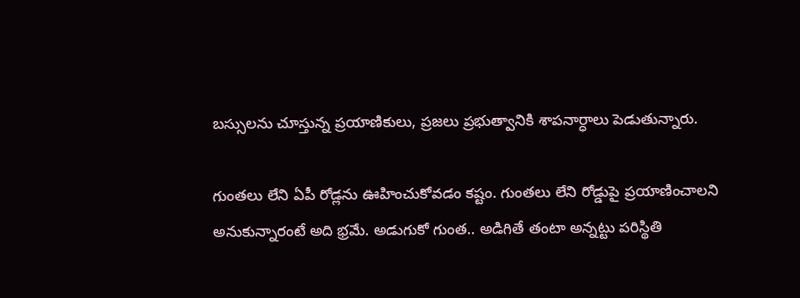బస్సులను చూస్తున్న ప్రయాణికులు, ప్రజలు ప్రభుత్వానికి శాపనార్ధాలు పెడుతున్నారు.

గుంతలు లేని ఏపీ రోడ్లను ఊహించుకోవడం కష్టం. గుంతలు లేని రోడ్డుపై ప్రయాణించాలని అనుకున్నారంటే అది భ్రమే. అడుగుకో గుంత.. అడిగితే తంటా అన్నట్టు పరిస్థితి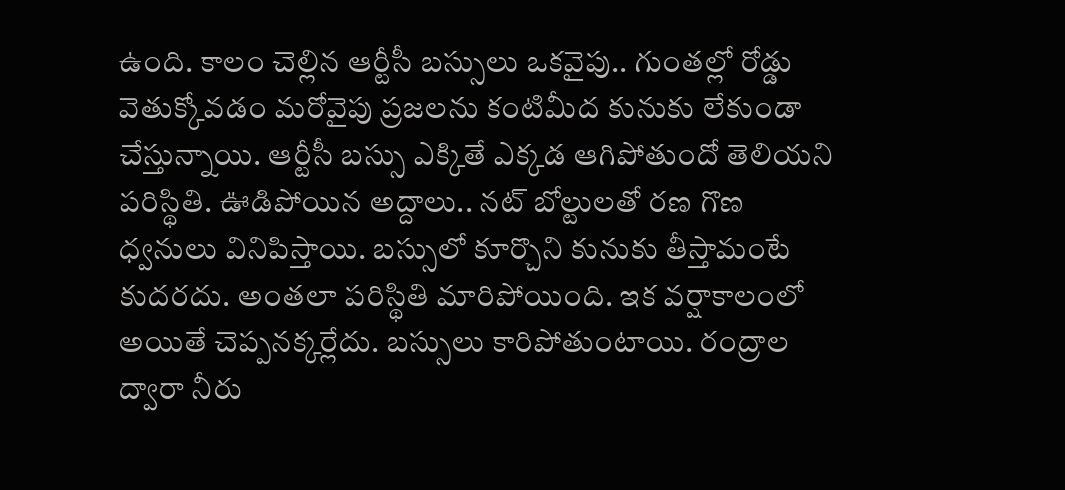ఉంది. కాలం చెల్లిన ఆర్టీసీ బస్సులు ఒకవైపు.. గుంతల్లో రోడ్డు వెతుక్కోవడం మరోవైపు ప్రజలను కంటిమీద కునుకు లేకుండా చేస్తున్నాయి. ఆర్టీసీ బస్సు ఎక్కితే ఎక్కడ ఆగిపోతుందో తెలియని పరిస్థితి. ఊడిపోయిన అద్దాలు.. నట్ బోల్టులతో రణ గొణ ధ్వనులు వినిపిస్తాయి. బస్సులో కూర్చొని కునుకు తీస్తామంటే కుదరదు. అంతలా పరిస్థితి మారిపోయింది. ఇక వర్షాకాలంలో అయితే చెప్పనక్కర్లేదు. బస్సులు కారిపోతుంటాయి. రంద్రాల ద్వారా నీరు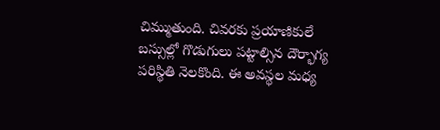చిమ్ముతుంది. చివరకు ప్రయాణికులే బస్సుల్లో గొడుగులు పట్టాల్సిన దౌర్భాగ్య పరిస్థితి నెలకొంది. ఈ అవస్థల మధ్య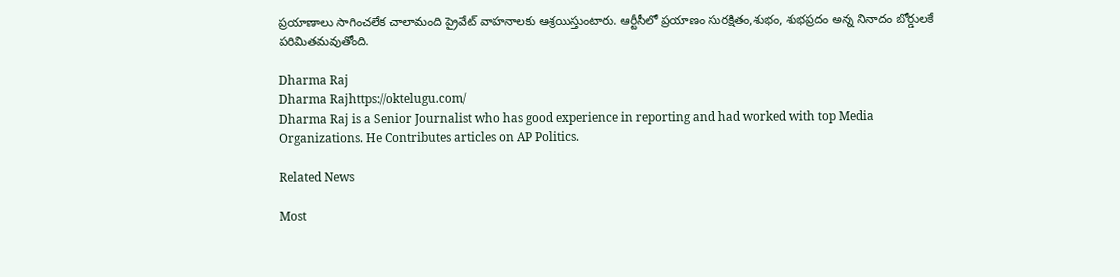ప్రయాణాలు సాగించలేక చాలామంది ప్రైవేట్ వాహనాలకు ఆశ్రయిస్తుంటారు. ఆర్టీసీలో ప్రయాణం సురక్షితం,శుభం, శుభప్రదం అన్న నినాదం బోర్డులకే పరిమితమవుతోంది.

Dharma Raj
Dharma Rajhttps://oktelugu.com/
Dharma Raj is a Senior Journalist who has good experience in reporting and had worked with top Media Organizations. He Contributes articles on AP Politics.

Related News

Most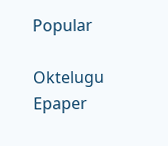Popular

Oktelugu Epaper